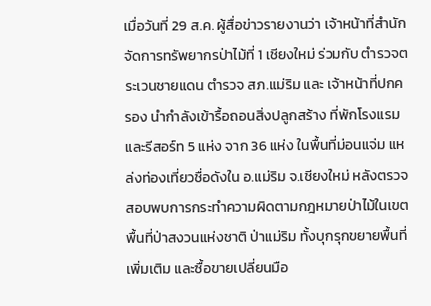เมื่อวันที่ 29 ส.ค. ผู้สื่อข่าวรายงานว่า เจ้าหน้าที่สำนักจัดการทรัพยากรป่าไม้ที่ 1 เชียงใหม่ ร่วมกับ ตำรวจตระเวนชายแดน ตำรวจ สภ.แม่ริม และ เจ้าหน้าที่ปกครอง นำกำลังเข้ารื้อถอนสิ่งปลูกสร้าง ที่พักโรงแรมและรีสอร์ท 5 แห่ง จาก 36 แห่ง ในพื้นที่ม่อนแจ่ม แหล่งท่องเที่ยวชื่อดังใน อ.แม่ริม จ.เชียงใหม่ หลังตรวจสอบพบการกระทำความผิดตามกฎหมายป่าไม้ในเขตพื้นที่ป่าสงวนแห่งชาติ ป่าแม่ริม ทั้งบุกรุกขยายพื้นที่เพิ่มเติม และซื้อขายเปลี่ยนมือ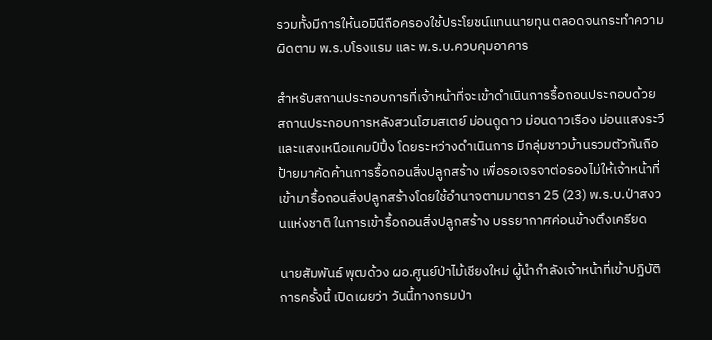รวมทั้งมีการให้นอมินีถือครองใช้ประโยชน์แทนนายทุน ตลอดจนกระทำความผิดตาม พ.ร.บโรงแรม และ พ.ร.บ.ควบคุมอาคาร

สำหรับสถานประกอบการที่เจ้าหน้าที่จะเข้าดำเนินการรื้อถอนประกอบด้วย สถานประกอบการหลังสวนโฮมสเตย์ ม่อนดูดาว ม่อนดาวเรือง ม่อนแสงระวี และแสงเหนือแคมป์ปิ้ง โดยระหว่างดำเนินการ มีกลุ่มชาวบ้านรวมตัวกันถือป้ายมาคัดค้านการรื้อถอนสิ่งปลูกสร้าง เพื่อรอเจรจาต่อรองไม่ให้เจ้าหน้าที่ เข้ามารื้อถอนสิ่งปลูกสร้างโดยใช้อำนาจตามมาตรา 25 (23) พ.ร.บ.ป่าสงวนแห่งชาติ ในการเข้ารื้อถอนสิ่งปลูกสร้าง บรรยากาศค่อนข้างตึงเครียด

นายสัมพันธ์ พุฒด้วง ผอ.ศูนย์ป่าไม้เชียงใหม่ ผู้นำกำลังเจ้าหน้าที่เข้าปฏิบัติการครั้งนี้ เปิดเผยว่า วันนี้ทางกรมป่า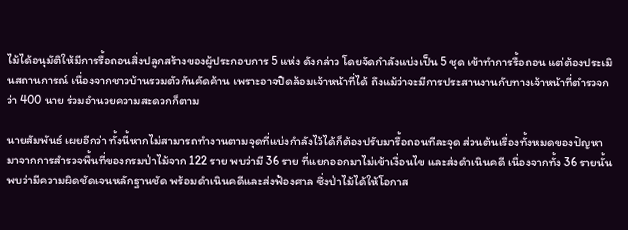ไม้ได้อนุมัติให้มีการรื้อถอนสิ่งปลูกสร้างของผู้ประกอบการ 5 แห่ง ดังกล่าว โดยจัดกำลังแบ่งเป็น 5 ชุด เข้าทำการรื้อถอน แต่ต้องประเมินสถานการณ์ เนื่องจากชาวบ้านรวมตัวกันคัดค้าน เพราะอาจปิดล้อมเจ้าหน้าที่ได้ ถึงแม้ว่าจะมีการประสานงานกับทางเจ้าหน้าที่ตำรวจกว่า 400 นาย ร่วมอำนวยความสะดวกก็ตาม

นายสัมพันธ์ เผยอีกว่า ทั้งนี้หากไม่สามารถทำงานตามจุดที่แบ่งกำลังไว้ได้ก็ต้องปรับมารื้อถอนทีละจุด ส่วนต้นเรื่องทั้งหมดของปัญหามาจากการสำรวจพื้นที่ของกรมป่าไม้จาก 122 ราย พบว่ามี 36 ราย ที่แยกออกมาไม่เข้าเงื่อนไข และส่งดำเนินคดี เนื่องจากทั้ง 36 รายนั้น พบว่ามีความผิดชัดเจนหลักฐานชัด พร้อมดำเนินคดีและส่งฟ้องศาล ซึ่งป่าไม้ได้ให้โอกาส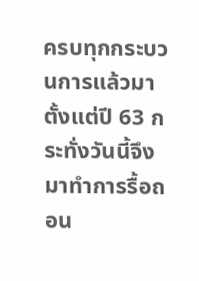ครบทุกกระบวนการแล้วมาตั้งแต่ปี 63 กระทั่งวันนี้จึงมาทำการรื้อถอน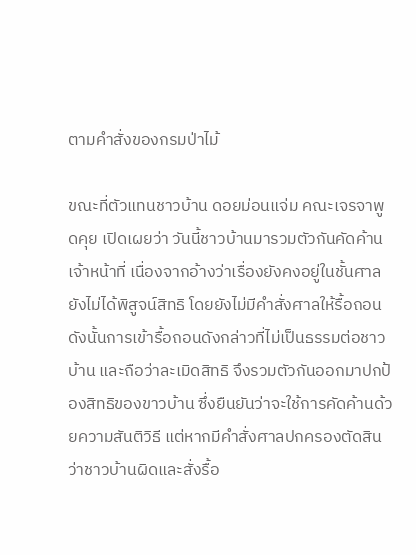ตามคำสั่งของกรมป่าไม้

ขณะที่ตัวแทนชาวบ้าน ดอยม่อนแจ่ม คณะเจรจาพูดคุย เปิดเผยว่า วันนี้ชาวบ้านมารวมตัวกันคัดค้านเจ้าหน้าที่ เนื่องจากอ้างว่าเรื่องยังคงอยู่ในชั้นศาล ยังไม่ได้พิสูจน์สิทธิ โดยยังไม่มีคำสั่งศาลให้รื้อถอน ดังนั้นการเข้ารื้อถอนดังกล่าวที่ไม่เป็นธรรมต่อชาวบ้าน และถือว่าละเมิดสิทธิ จึงรวมตัวกันออกมาปกป้องสิทธิของขาวบ้าน ซึ่งยืนยันว่าจะใช้การคัดค้านด้วยความสันติวิธี แต่หากมีคำสั่งศาลปกครองตัดสิน ว่าชาวบ้านผิดและสั่งรื้อ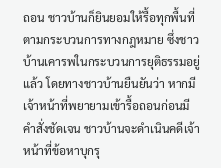ถอน ชาวบ้านก็ยินยอมให้รื้อทุกพื้นที่ตามกระบวนการทางกฎหมาย ซึ่งชาวบ้านเคารพในกระบวนการยุติธรรมอยู่แล้ว โดยทางชาวบ้านยืนยันว่า หากมีเจ้าหน้าที่พยายามเข้ารื้อถอนก่อนมีคำสั่งชัดเจน ชาวบ้านจะดำเนินคดีเจ้าหน้าที่ข้อหาบุกรุ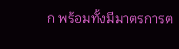ก พร้อมทั้งมีมาตรการต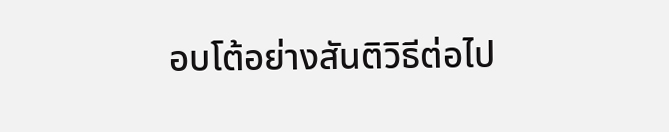อบโต้อย่างสันติวิธีต่อไป